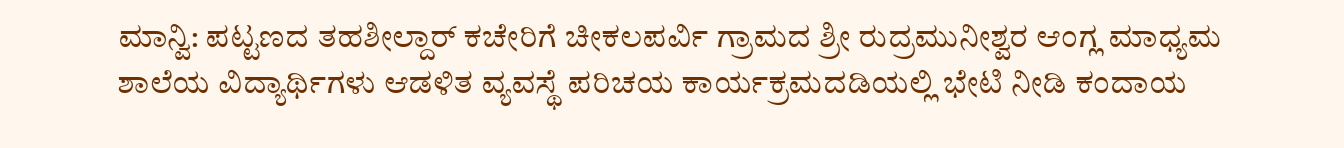ಮಾನ್ವಿ: ಪಟ್ಟಣದ ತಹಶೀಲ್ದಾರ್ ಕಚೇರಿಗೆ ಚೀಕಲಪರ್ವಿ ಗ್ರಾಮದ ಶ್ರೀ ರುದ್ರಮುನೀಶ್ವರ ಆಂಗ್ಲ ಮಾಧ್ಯಮ ಶಾಲೆಯ ವಿದ್ಯಾರ್ಥಿಗಳು ಆಡಳಿತ ವ್ಯವಸ್ಥೆ ಪರಿಚಯ ಕಾರ್ಯಕ್ರಮದಡಿಯಲ್ಲಿ ಭೇಟಿ ನೀಡಿ ಕಂದಾಯ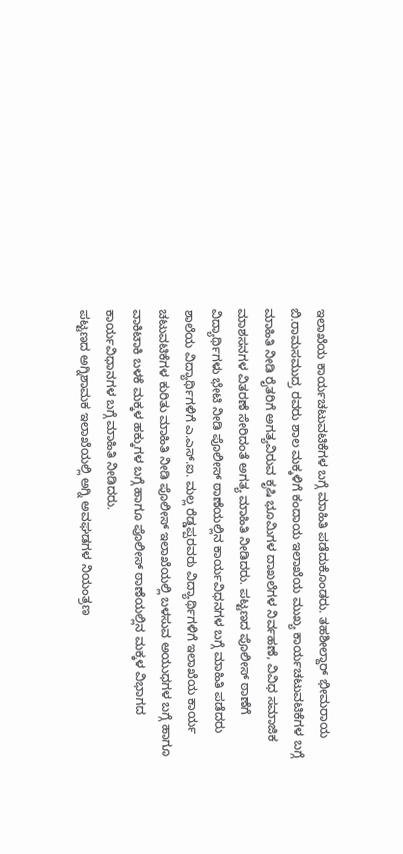ಇಲಾಖೆಯ ಕಾರ್ಯಚಟುವಟಿಕೆಗಳ ಬಗ್ಗೆ ಮಾಹಿತಿ ಪಡೆದುಕೊಂಡರು. ತಹಶೀಲ್ದಾರ್ ಭೀಮರಾಯ ಬಿ.ರಾಮಸಮುದ್ರ ರವರು ಶಾಲ ಮಕ್ಕಳಿಗೆ ಕಂದಾಯ ಇಲಾಖೆಯ ಮುಖ್ಯ ಕಾರ್ಯಚಟುವಟಿಕೆಗಳ ಬಗ್ಗೆ ಮಾಹಿತಿ ನೀಡಿ ರೈತರಿಗೆ ಅಗತ್ಯವಿರುವ ಕೃಷಿ ಭೂಮಿಗಳ ದಾಖಲೆಗಳ ನಿರ್ವಹಣೆ, ವಿವಿಧ ಸಮಾಜಿಕ ಮಾಶಸನಗಳ ವಿತರಣೆ ಸೇರಿದಂತೆ ಅಗತ್ಯ ಮಾಹಿತಿ ನೀಡಿದರು. ಪಟ್ಟಣದ ಪೊಲೀಸ್ ಠಾಣೆಗೆ ವಿದ್ಯಾರ್ಥಿಗಳು ಭೇಟಿ ನೀಡಿ ಪೊಲೀಸ್ ಠಾಣೆಯಲ್ಲಿನ ಕಾರ್ಯವಿಧನಗಳ ಬಗ್ಗೆ ಮಾಹಿತಿ ಪಡೆದರು ಶಾಲೆಯ ವಿದ್ಯಾರ್ಥಿಗಳಿಗೆ ಎ.ಎಸ್.ಐ. ಮಲ್ಲ ರೆಡ್ಡಪ್ಪರವರು ವಿದ್ಯಾರ್ಥಿಗಳಿಗೆ ಇಲಾಖೆಯ ಕಾರ್ಯ ಚಟುವಟಿಕೆಗಳ ಕುರಿತು ಮಾಹಿತಿ ನೀಡಿ ಪೊಲೀಸ್ ಇಲಾಖೆಯಲ್ಲಿ ಬಳಸುವ ಅಯುಧಗಳ ಬಗ್ಗೆ ಹಾಗೂ ವಾಕಿಟಾಕಿ ಬಳಕೆ ಮಕ್ಕಳ ಹಕ್ಕುಗಳ ಬಗ್ಗೆ ಹಾಗೂ ಪೊಲೀಸ್ ಠಾಣೆಯಲ್ಲಿನ ಮಕ್ಕಳ ವಿಭಾಗದ ಕಾರ್ಯವಿಧಾನಗಳ ಬಗ್ಗೆ ಮಾಹಿತಿ ನೀಡಿದರು.
ಪಟ್ಟಣದ ಅಗ್ನಿಶಾಮಕ ಇಲಾಖೆಯಲ್ಲಿ ಅಗ್ನಿ ಅವಘಡಗಳ ನಿಯಂತ್ರಣ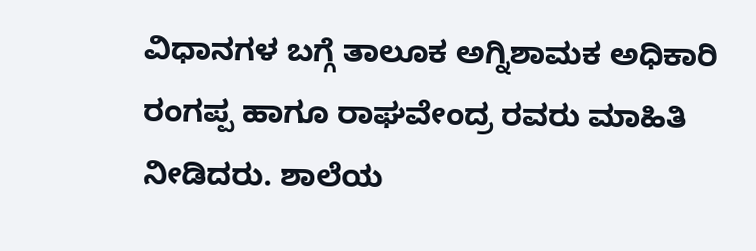ವಿಧಾನಗಳ ಬಗ್ಗೆ ತಾಲೂಕ ಅಗ್ನಿಶಾಮಕ ಅಧಿಕಾರಿ ರಂಗಪ್ಪ ಹಾಗೂ ರಾಘವೇಂದ್ರ ರವರು ಮಾಹಿತಿ ನೀಡಿದರು. ಶಾಲೆಯ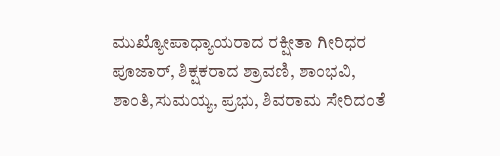ಮುಖ್ಯೋಪಾಧ್ಯಾಯರಾದ ರಕ್ಷೀತಾ ಗೀರಿಧರ ಪೂಜಾರ್, ಶಿಕ್ಷಕರಾದ ಶ್ರಾವಣಿ, ಶಾಂಭವಿ, ಶಾಂತಿ,ಸುಮಯ್ಯ, ಪ್ರಭು, ಶಿವರಾಮ ಸೇರಿದಂತೆ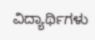ವಿದ್ಯಾರ್ಥಿಗಳು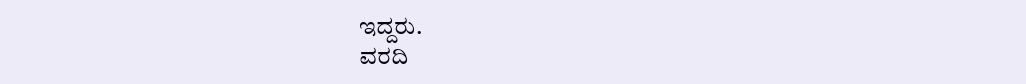ಇದ್ದರು.
ವರದಿ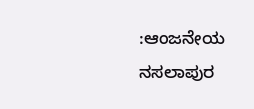:ಆಂಜನೇಯ ನಸಲಾಪುರ